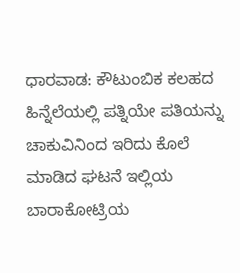ಧಾರವಾಡ: ಕೌಟುಂಬಿಕ ಕಲಹದ ಹಿನ್ನೆಲೆಯಲ್ಲಿ ಪತ್ನಿಯೇ ಪತಿಯನ್ನು ಚಾಕುವಿನಿಂದ ಇರಿದು ಕೊಲೆ ಮಾಡಿದ ಘಟನೆ ಇಲ್ಲಿಯ ಬಾರಾಕೋಟ್ರಿಯ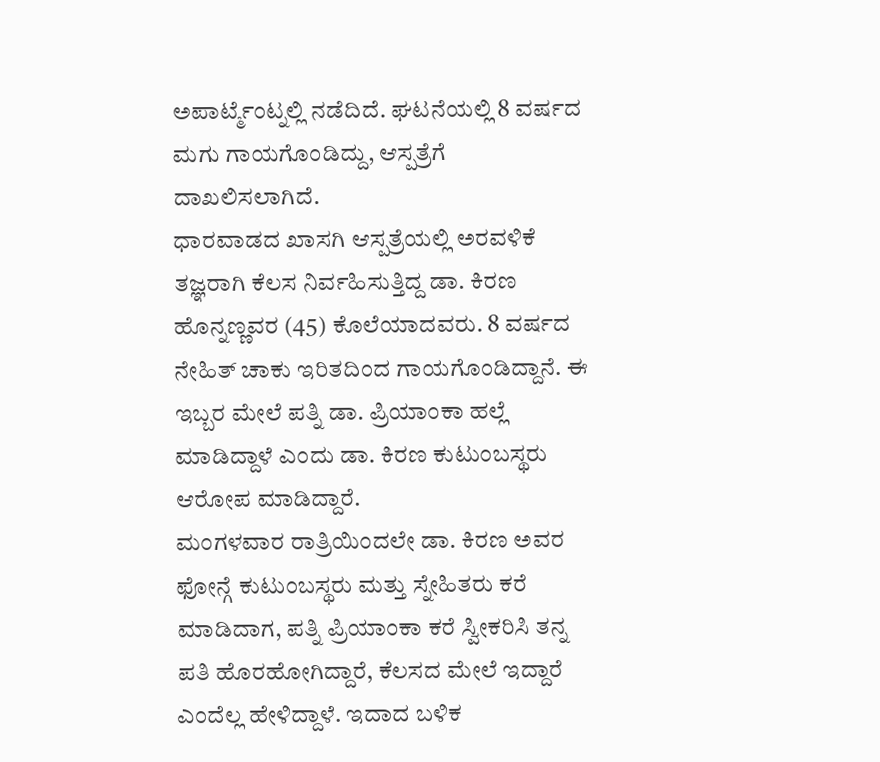ಅಪಾರ್ಟ್ಮೆಂಟ್ನಲ್ಲಿ ನಡೆದಿದೆ. ಘಟನೆಯಲ್ಲಿ 8 ವರ್ಷದ ಮಗು ಗಾಯಗೊಂಡಿದ್ದು, ಆಸ್ಪತ್ರೆಗೆ ದಾಖಲಿಸಲಾಗಿದೆ.
ಧಾರವಾಡದ ಖಾಸಗಿ ಆಸ್ಪತ್ರೆಯಲ್ಲಿ ಅರವಳಿಕೆ ತಜ್ಞರಾಗಿ ಕೆಲಸ ನಿರ್ವಹಿಸುತ್ತಿದ್ದ ಡಾ. ಕಿರಣ ಹೊನ್ನಣ್ಣವರ (45) ಕೊಲೆಯಾದವರು. 8 ವರ್ಷದ ನೇಹಿತ್ ಚಾಕು ಇರಿತದಿಂದ ಗಾಯಗೊಂಡಿದ್ದಾನೆ. ಈ ಇಬ್ಬರ ಮೇಲೆ ಪತ್ನಿ ಡಾ. ಪ್ರಿಯಾಂಕಾ ಹಲ್ಲೆ ಮಾಡಿದ್ದಾಳೆ ಎಂದು ಡಾ. ಕಿರಣ ಕುಟುಂಬಸ್ಥರು ಆರೋಪ ಮಾಡಿದ್ದಾರೆ.
ಮಂಗಳವಾರ ರಾತ್ರಿಯಿಂದಲೇ ಡಾ. ಕಿರಣ ಅವರ ಫೋನ್ಗೆ ಕುಟುಂಬಸ್ಥರು ಮತ್ತು ಸ್ನೇಹಿತರು ಕರೆ ಮಾಡಿದಾಗ, ಪತ್ನಿ ಪ್ರಿಯಾಂಕಾ ಕರೆ ಸ್ವೀಕರಿಸಿ ತನ್ನ ಪತಿ ಹೊರಹೋಗಿದ್ದಾರೆ, ಕೆಲಸದ ಮೇಲೆ ಇದ್ದಾರೆ ಎಂದೆಲ್ಲ ಹೇಳಿದ್ದಾಳೆ. ಇದಾದ ಬಳಿಕ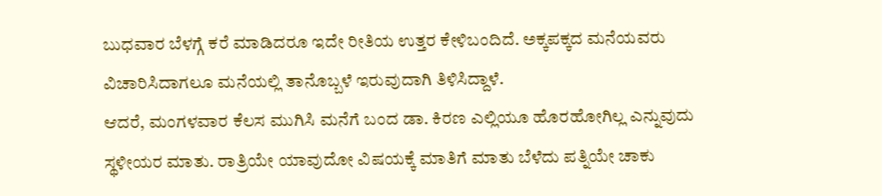ಬುಧವಾರ ಬೆಳಗ್ಗೆ ಕರೆ ಮಾಡಿದರೂ ಇದೇ ರೀತಿಯ ಉತ್ತರ ಕೇಳಿಬಂದಿದೆ. ಅಕ್ಕಪಕ್ಕದ ಮನೆಯವರು ವಿಚಾರಿಸಿದಾಗಲೂ ಮನೆಯಲ್ಲಿ ತಾನೊಬ್ಬಳೆ ಇರುವುದಾಗಿ ತಿಳಿಸಿದ್ದಾಳೆ.
ಆದರೆ, ಮಂಗಳವಾರ ಕೆಲಸ ಮುಗಿಸಿ ಮನೆಗೆ ಬಂದ ಡಾ. ಕಿರಣ ಎಲ್ಲಿಯೂ ಹೊರಹೋಗಿಲ್ಲ ಎನ್ನುವುದು ಸ್ಥಳೀಯರ ಮಾತು. ರಾತ್ರಿಯೇ ಯಾವುದೋ ವಿಷಯಕ್ಕೆ ಮಾತಿಗೆ ಮಾತು ಬೆಳೆದು ಪತ್ನಿಯೇ ಚಾಕು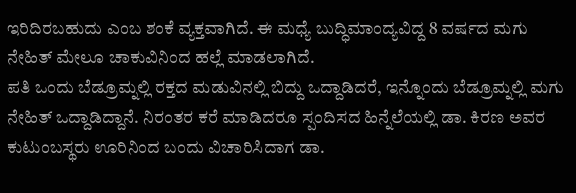ಇರಿದಿರಬಹುದು ಎಂಬ ಶಂಕೆ ವ್ಯಕ್ತವಾಗಿದೆ. ಈ ಮಧ್ಯೆ ಬುದ್ಧಿಮಾಂದ್ಯವಿದ್ದ 8 ವರ್ಷದ ಮಗು ನೇಹಿತ್ ಮೇಲೂ ಚಾಕುವಿನಿಂದ ಹಲ್ಲೆ ಮಾಡಲಾಗಿದೆ.
ಪತಿ ಒಂದು ಬೆಡ್ರೂಮ್ನಲ್ಲಿ ರಕ್ತದ ಮಡುವಿನಲ್ಲಿ ಬಿದ್ದು ಒದ್ದಾಡಿದರೆ, ಇನ್ನೊಂದು ಬೆಡ್ರೂಮ್ನಲ್ಲಿ ಮಗು ನೇಹಿತ್ ಒದ್ದಾಡಿದ್ದಾನೆ. ನಿರಂತರ ಕರೆ ಮಾಡಿದರೂ ಸ್ಪಂದಿಸದ ಹಿನ್ನೆಲೆಯಲ್ಲಿ ಡಾ. ಕಿರಣ ಅವರ ಕುಟುಂಬಸ್ಥರು ಊರಿನಿಂದ ಬಂದು ವಿಚಾರಿಸಿದಾಗ ಡಾ.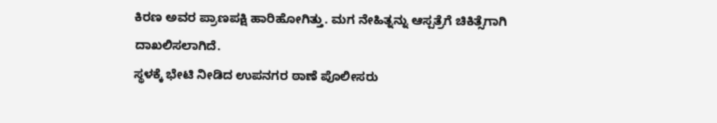ಕಿರಣ ಅವರ ಪ್ರಾಣಪಕ್ಷಿ ಹಾರಿಹೋಗಿತ್ತು. ಮಗ ನೇಹಿತ್ನನ್ನು ಆಸ್ಪತ್ರೆಗೆ ಚಿಕಿತ್ಸೆಗಾಗಿ ದಾಖಲಿಸಲಾಗಿದೆ.
ಸ್ಥಳಕ್ಕೆ ಭೇಟಿ ನೀಡಿದ ಉಪನಗರ ಠಾಣೆ ಪೊಲೀಸರು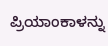ಪ್ರಿಯಾಂಕಾಳನ್ನು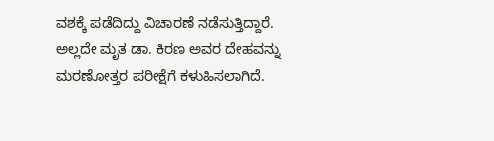ವಶಕ್ಕೆ ಪಡೆದಿದ್ದು ವಿಚಾರಣೆ ನಡೆಸುತ್ತಿದ್ದಾರೆ. ಅಲ್ಲದೇ ಮೃತ ಡಾ. ಕಿರಣ ಅವರ ದೇಹವನ್ನು ಮರಣೋತ್ತರ ಪರೀಕ್ಷೆಗೆ ಕಳುಹಿಸಲಾಗಿದೆ.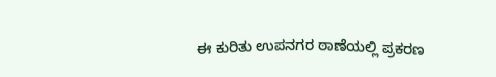ಈ ಕುರಿತು ಉಪನಗರ ಠಾಣೆಯಲ್ಲಿ ಪ್ರಕರಣ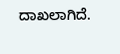ದಾಖಲಾಗಿದೆ.